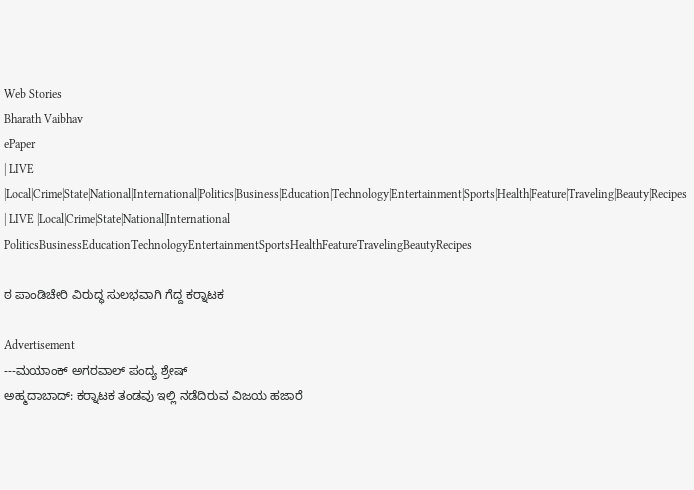Web Stories
Bharath Vaibhav
ePaper
| LIVE |Local|Crime|State|National|International|Politics|Business|Education|Technology|Entertainment|Sports|Health|Feature|Traveling|Beauty|Recipes
| LIVE |Local|Crime|State|National|International
PoliticsBusinessEducationTechnologyEntertainmentSportsHealthFeatureTravelingBeautyRecipes

ಠ ಪಾಂಡಿಚೇರಿ ವಿರುದ್ಧ ಸುಲಭವಾಗಿ ಗೆದ್ದ ಕರ‍್ನಾಟಕ

Advertisement
---ಮಯಾಂಕ್ ಅಗರವಾಲ್ ಪಂದ್ಯ ಶ್ರೇಷ್
ಅಹ್ಮದಾಬಾದ್: ಕರ‍್ನಾಟಕ ತಂಡವು ಇಲ್ಲಿ ನಡೆದಿರುವ ವಿಜಯ ಹಜಾರೆ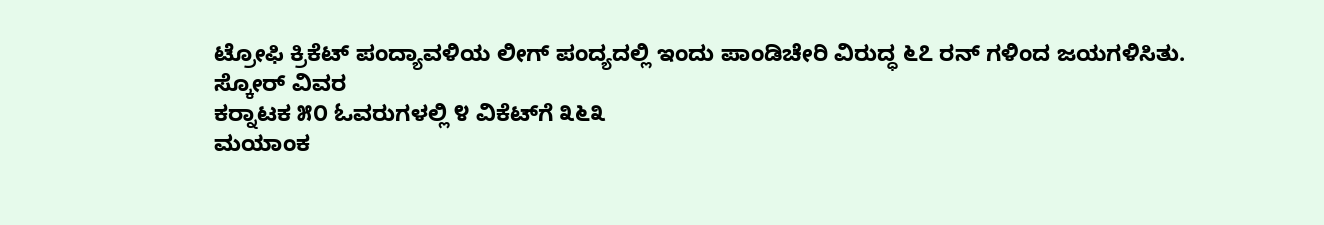ಟ್ರೋಫಿ ಕ್ರಿಕೆಟ್ ಪಂದ್ಯಾವಳಿಯ ಲೀಗ್ ಪಂದ್ಯದಲ್ಲಿ ಇಂದು ಪಾಂಡಿಚೇರಿ ವಿರುದ್ಧ ೬೭ ರನ್ ಗಳಿಂದ ಜಯಗಳಿಸಿತು.
ಸ್ಕೋರ್ ವಿವರ
ಕರ‍್ನಾಟಕ ೫೦ ಓವರುಗಳಲ್ಲಿ ೪ ವಿಕೆಟ್‌ಗೆ ೩೬೩
ಮಯಾಂಕ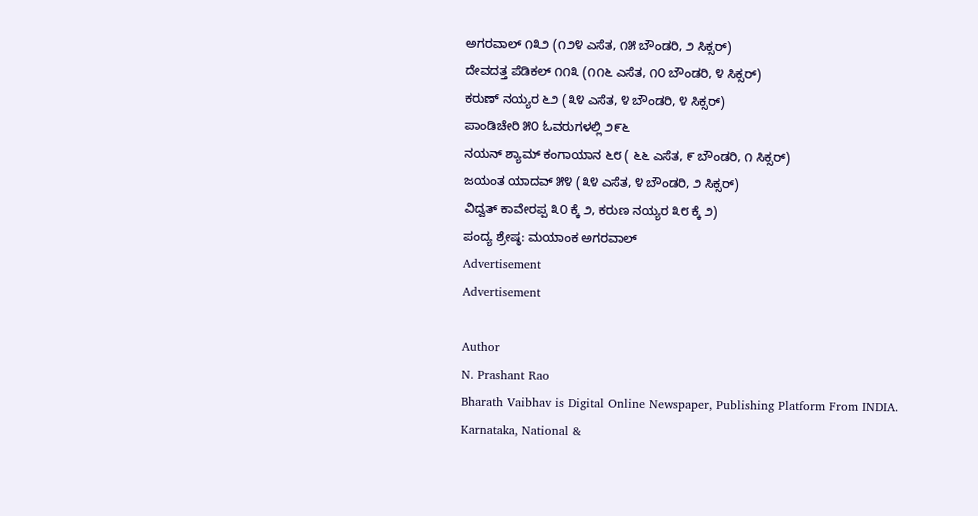ಅಗರವಾಲ್ ೧೩೨ (೧೨೪ ಎಸೆತ, ೧೫ ಬೌಂಡರಿ, ೨ ಸಿಕ್ಸರ್)
ದೇವದತ್ತ ಪೆಡಿಕಲ್ ೧೧೩ (೧೧೬ ಎಸೆತ, ೧೦ ಬೌಂಡರಿ, ೪ ಸಿಕ್ಸರ್)
ಕರುಣ್ ನಯ್ಯರ ೬೨ (೩೪ ಎಸೆತ, ೪ ಬೌಂಡರಿ, ೪ ಸಿಕ್ಸರ್)
ಪಾಂಡಿಚೇರಿ ೫೦ ಓವರುಗಳಲ್ಲಿ ೨೯೬
ನಯನ್ ಶ್ಯಾಮ್ ಕಂಗಾಯಾನ ೬೮ ( ೬೬ ಎಸೆತ, ೯ ಬೌಂಡರಿ, ೧ ಸಿಕ್ಸರ್)
ಜಯಂತ ಯಾದವ್ ೫೪ (೩೪ ಎಸೆತ, ೪ ಬೌಂಡರಿ, ೨ ಸಿಕ್ಸರ್)
ವಿದ್ವತ್ ಕಾವೇರಪ್ಪ ೩೦ ಕ್ಕೆ ೨, ಕರುಣ ನಯ್ಯರ ೩೮ ಕ್ಕೆ ೨)
ಪಂದ್ಯ ಶ್ರೇಷ್ಠ: ಮಯಾಂಕ ಅಗರವಾಲ್
Advertisement
Advertisement

Author
N. Prashant Rao
Bharath Vaibhav is Digital Online Newspaper, Publishing Platform From INDIA. Karnataka, National &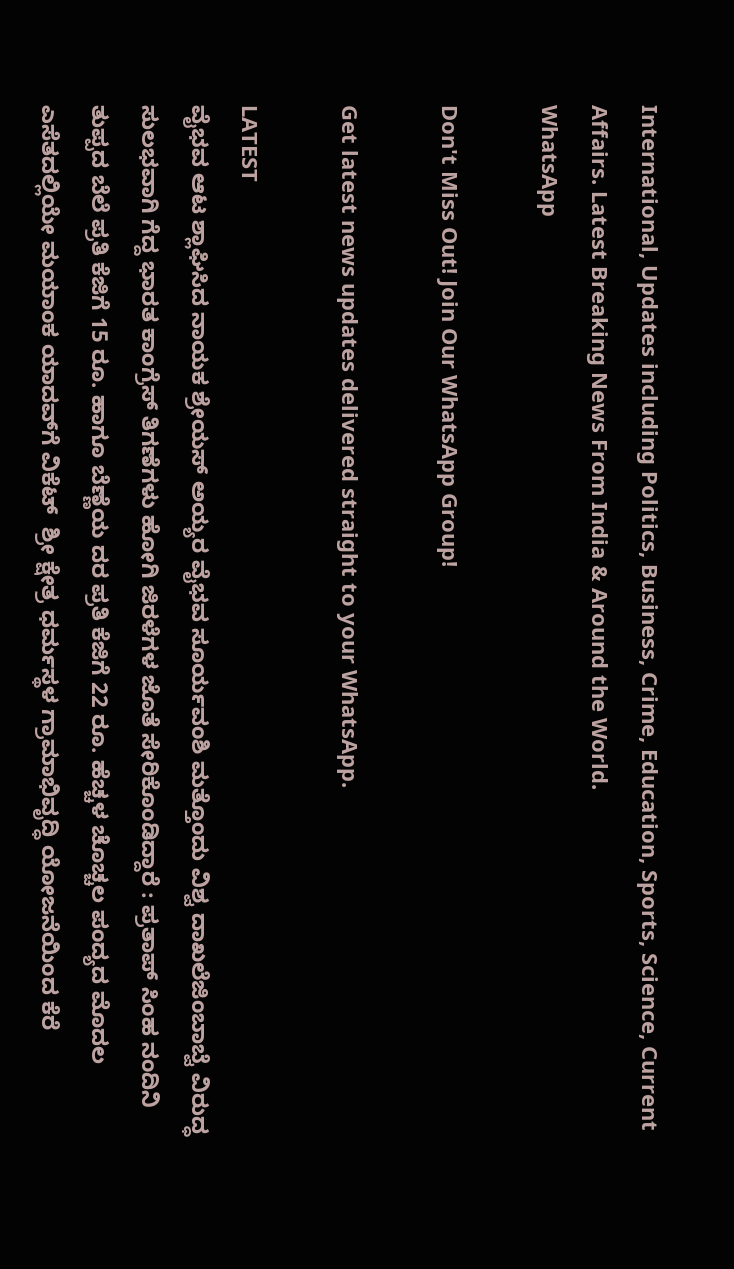International, Updates including Politics, Business, Crime, Education, Sports, Science, Current Affairs. Latest Breaking News From India & Around the World.
WhatsApp

Don't Miss Out! Join Our WhatsApp Group!

Get latest news updates delivered straight to your WhatsApp.

LATEST
ವೈಭವ ಆಟ ಶ್ಲಾಘಿಸಿದ ನಾಯಕ ಶ್ರೇಯಸ್ ಅಯ್ಯರ ವೈಭವ ಸೂರ್ಯವಂಶಿ ಮತ್ತೊಂದು ವಿಶ್ವ ದಾಖಲೆಜಿಂಬಾಬ್ವೆ ವಿರುದ್ಧ ಸುಲಭವಾಗಿ ಗೆದ್ದ ಭಾರತ ಕಾಂಗ್ರೆಸ್ ತಿಗಣೆಗಳು ಹೋಗಿ ಜಿರಳೆಗಳ ಜೊತೆ ಸೇರಿಕೊಂಡಿದ್ದಾರೆ : ಪ್ರತಾಪ್ ಸಿಂಹ ನಂದಿನಿ ತುಪ್ಪದ ಬೆಲೆ ಪ್ರತಿ ಕೆಜಿಗೆ 15 ರೂ. ಹಾಗೂ ಬೆಣ್ಣೆಯ ದರ ಪ್ರತಿ ಕೆಜಿಗೆ 22 ರೂ. ಹೆಚ್ಚಳ ಚೊಚ್ಚಲ ಪಂದ್ಯದ ಮೊದಲ ಎಸೆತದಲ್ಲಿಯೇ ಮಯಾಂಕ ಯಾದವ್‌ಗೆ ವಿಕೆಟ್  ಶ್ರೀ ಕ್ಷೇತ್ರ ಧರ್ಮಸ್ಥಳ ಗ್ರಾಮಾಭಿವೃದ್ಧಿ ಯೋಜನೆಯಿಂದ ಕೆರೆ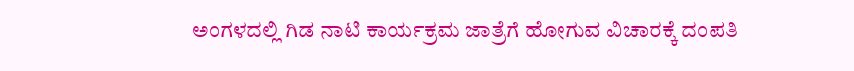ಅಂಗಳದಲ್ಲಿ ಗಿಡ ನಾಟಿ ಕಾರ್ಯಕ್ರಮ ಜಾತ್ರೆಗೆ ಹೋಗುವ ವಿಚಾರಕ್ಕೆ ದಂಪತಿ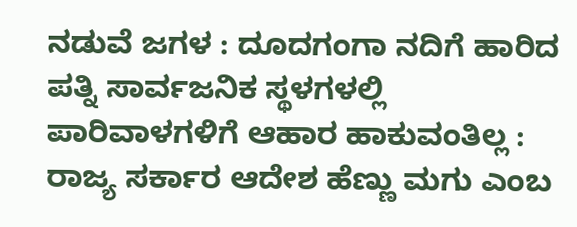ನಡುವೆ ಜಗಳ : ದೂದಗಂಗಾ ನದಿಗೆ ಹಾರಿದ ಪತ್ನಿ ಸಾರ್ವಜನಿಕ ಸ್ಥಳಗಳಲ್ಲಿ ಪಾರಿವಾಳಗಳಿಗೆ ಆಹಾರ ಹಾಕುವಂತಿಲ್ಲ : ರಾಜ್ಯ ಸರ್ಕಾರ ಆದೇಶ ಹೆಣ್ಣು ಮಗು ಎಂಬ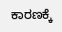ಕಾರಣಕ್ಕೆ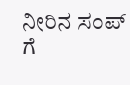ನೀರಿನ ಸಂಪ್ ಗೆ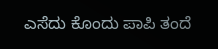ಎಸೆದು ಕೊಂದು ಪಾಪಿ ತಂದೆ